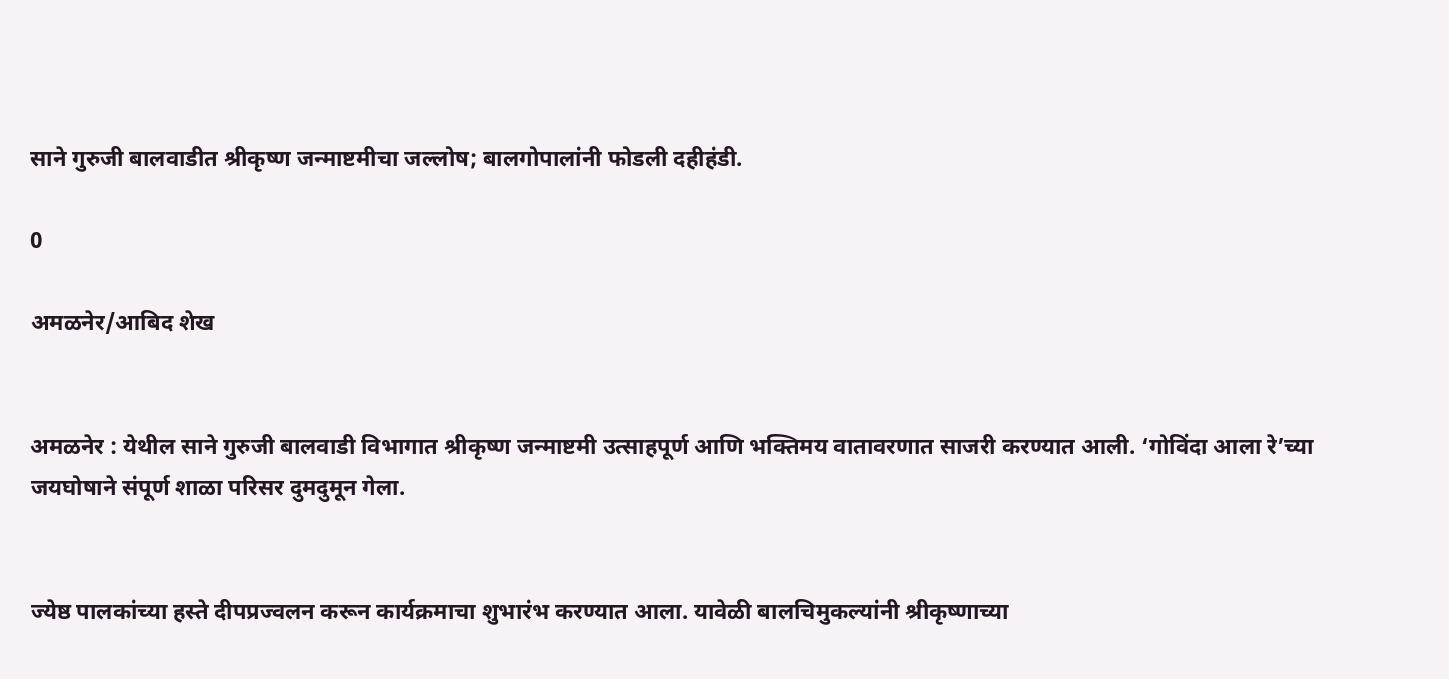साने गुरुजी बालवाडीत श्रीकृष्ण जन्माष्टमीचा जल्लोष; बालगोपालांनी फोडली दहीहंडी.

0

अमळनेर/आबिद शेख


अमळनेर : येथील साने गुरुजी बालवाडी विभागात श्रीकृष्ण जन्माष्टमी उत्साहपूर्ण आणि भक्तिमय वातावरणात साजरी करण्यात आली. ‘गोविंदा आला रे’च्या जयघोषाने संपूर्ण शाळा परिसर दुमदुमून गेला.


ज्येष्ठ पालकांच्या हस्ते दीपप्रज्वलन करून कार्यक्रमाचा शुभारंभ करण्यात आला. यावेळी बालचिमुकल्यांनी श्रीकृष्णाच्या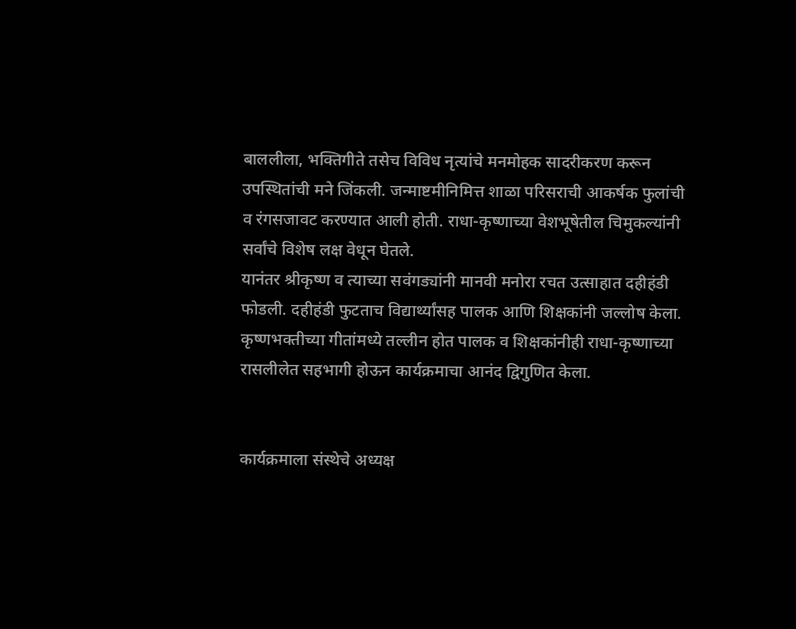बाललीला, भक्तिगीते तसेच विविध नृत्यांचे मनमोहक सादरीकरण करून उपस्थितांची मने जिंकली. जन्माष्टमीनिमित्त शाळा परिसराची आकर्षक फुलांची व रंगसजावट करण्यात आली होती. राधा-कृष्णाच्या वेशभूषेतील चिमुकल्यांनी सर्वांचे विशेष लक्ष वेधून घेतले.
यानंतर श्रीकृष्ण व त्याच्या सवंगड्यांनी मानवी मनोरा रचत उत्साहात दहीहंडी फोडली. दहीहंडी फुटताच विद्यार्थ्यांसह पालक आणि शिक्षकांनी जल्लोष केला. कृष्णभक्तीच्या गीतांमध्ये तल्लीन होत पालक व शिक्षकांनीही राधा-कृष्णाच्या रासलीलेत सहभागी होऊन कार्यक्रमाचा आनंद द्विगुणित केला.


कार्यक्रमाला संस्थेचे अध्यक्ष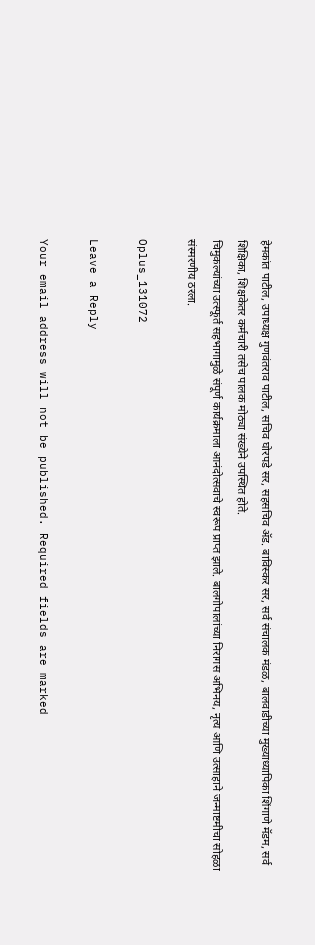हेमकांत पाटील, उपाध्यक्ष गुणवंतराव पाटील, सचिव घोरपडे सर, सहसचिव ॲड. बाविस्कर सर, सर्व संचालक मंडळ, बालवाडीच्या मुख्याध्यापिका शिंगाणे मॅडम, सर्व शिक्षिका, शिक्षकेतर कर्मचारी तसेच पालक मोठ्या संख्येने उपस्थित होते.
चिमुकल्यांच्या उत्स्फूर्त सहभागामुळे संपूर्ण कार्यक्रमाला आनंदोत्सवाचे स्वरूप प्राप्त झाले. बालगोपालांच्या निरागस अभिनय, नृत्य आणि उत्साहाने जन्माष्टमीचा सोहळा संस्मरणीय ठरला.

Oplus_131072

Leave a Reply

Your email address will not be published. Required fields are marked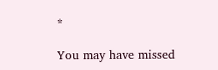*

You may have missed